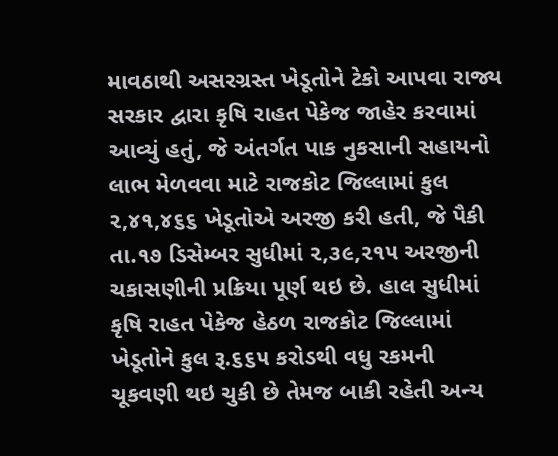માવઠાથી અસરગ્રસ્ત ખેડૂતોને ટેકો આપવા રાજ્ય સરકાર દ્વારા કૃષિ રાહત પેકેજ જાહેર કરવામાં આવ્યું હતું, જે અંતર્ગત પાક નુકસાની સહાયનો લાભ મેળવવા માટે રાજકોટ જિલ્લામાં કુલ ૨,૪૧,૪૬૬ ખેડૂતોએ અરજી કરી હતી, જે પૈકી તા.૧૭ ડિસેમ્બર સુધીમાં ૨,૩૯,૨૧૫ અરજીની ચકાસણીની પ્રક્રિયા પૂર્ણ થઇ છે. હાલ સુધીમાં કૃષિ રાહત પેકેજ હેઠળ રાજકોટ જિલ્લામાં ખેડૂતોને કુલ રૂ.૬૬૫ કરોડથી વધુ રકમની ચૂકવણી થઇ ચુકી છે તેમજ બાકી રહેતી અન્ય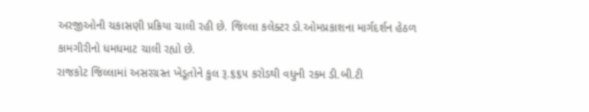અરજીઓની ચકાસણી પ્રક્રિયા ચાલી રહી છે. જિલ્લા કલેક્ટર ડો.ઓમપ્રકાશના માર્ગદર્શન હેઠળ કામગીરીનો ધમધમાટ ચાલી રહ્યો છે.
રાજકોટ જિલ્લામાં અસરગ્રસ્ત ખેડૂતોને કુલ રૂ.૬૬૫ કરોડથી વધુની રકમ ડી.બી.ટી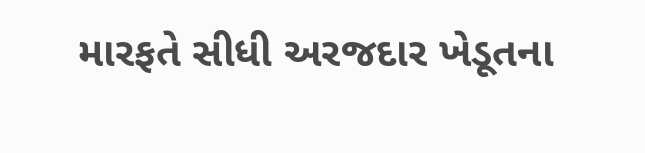મારફતે સીધી અરજદાર ખેડૂતના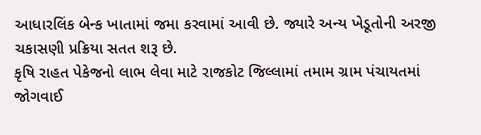આધારલિંક બેન્ક ખાતામાં જમા કરવામાં આવી છે. જ્યારે અન્ય ખેડૂતોની અરજી ચકાસણી પ્રક્રિયા સતત શરૂ છે.
કૃષિ રાહત પેકેજનો લાભ લેવા માટે રાજકોટ જિલ્લામાં તમામ ગ્રામ પંચાયતમાં જોગવાઈ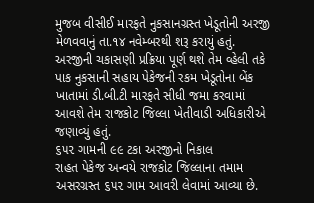મુજબ વીસીઈ મારફતે નુકસાનગ્રસ્ત ખેડૂતોની અરજી મેળવવાનું તા.૧૪ નવેમ્બરથી શરૂ કરાયું હતું. અરજીની ચકાસણી પ્રક્રિયા પૂર્ણ થશે તેમ વ્હેલી તકે પાક નુકસાની સહાય પેકેજની રકમ ખેડૂતોના બેંક ખાતામાં ડી.બી.ટી મારફતે સીધી જમા કરવામાં આવશે તેમ રાજકોટ જિલ્લા ખેતીવાડી અધિકારીએ જણાવ્યું હતું.
૬૫૨ ગામની ૯૯ ટકા અરજીનો નિકાલ
રાહત પેકેજ અન્વયે રાજકોટ જિલ્લાના તમામ અસરગ્રસ્ત ૬૫૨ ગામ આવરી લેવામાં આવ્યા છે.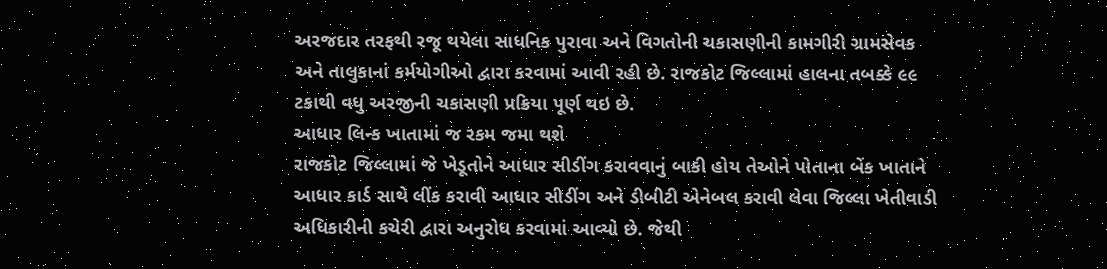અરજદાર તરફથી રજૂ થયેલા સાધનિક પુરાવા અને વિગતોની ચકાસણીની કામગીરી ગ્રામસેવક અને તાલુકાનાં કર્મયોગીઓ દ્વારા કરવામાં આવી રહી છે. રાજકોટ જિલ્લામાં હાલના તબક્કે ૯૯ ટકાથી વધુ અરજીની ચકાસણી પ્રક્રિયા પૂર્ણ થઇ છે.
આધાર લિન્ક ખાતામાં જ રકમ જમા થશે
રાજકોટ જિલ્લામાં જે ખેડૂતોને આધાર સીડીંગ કરાવવાનું બાકી હોય તેઓને પોતાના બેંક ખાતાને આધાર કાર્ડ સાથે લીંક કરાવી આધાર સીડીંગ અને ડીબીટી એનેબલ કરાવી લેવા જિલ્લા ખેતીવાડી અધિકારીની કચેરી દ્વારા અનુરોધ કરવામાં આવ્યો છે. જેથી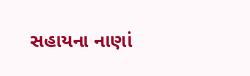સહાયના નાણાં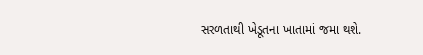સરળતાથી ખેડૂતના ખાતામાં જમા થશે.